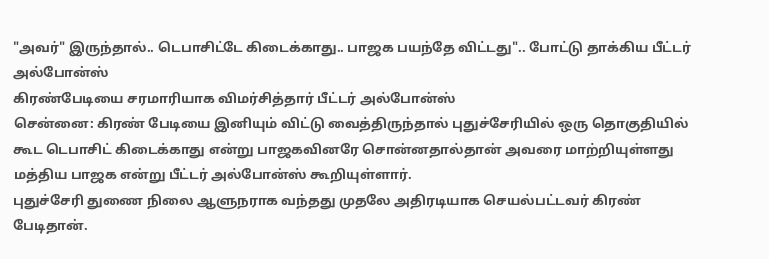"அவர்" இருந்தால்.. டெபாசிட்டே கிடைக்காது.. பாஜக பயந்தே விட்டது".. போட்டு தாக்கிய பீட்டர் அல்போன்ஸ்
கிரண்பேடியை சரமாரியாக விமர்சித்தார் பீட்டர் அல்போன்ஸ்
சென்னை: கிரண் பேடியை இனியும் விட்டு வைத்திருந்தால் புதுச்சேரியில் ஒரு தொகுதியில் கூட டெபாசிட் கிடைக்காது என்று பாஜகவினரே சொன்னதால்தான் அவரை மாற்றியுள்ளது மத்திய பாஜக என்று பீட்டர் அல்போன்ஸ் கூறியுள்ளார்.
புதுச்சேரி துணை நிலை ஆளுநராக வந்தது முதலே அதிரடியாக செயல்பட்டவர் கிரண் பேடிதான்.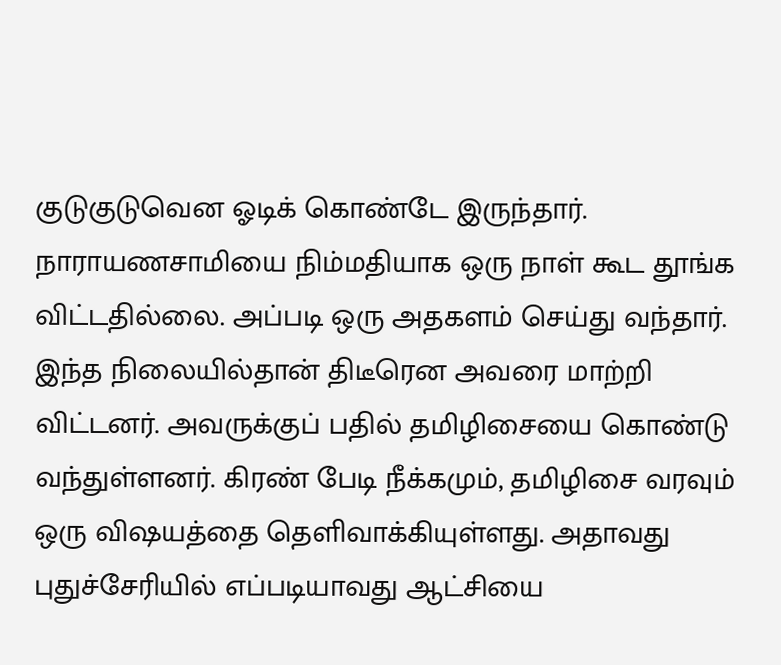குடுகுடுவென ஓடிக் கொண்டே இருந்தார். நாராயணசாமியை நிம்மதியாக ஒரு நாள் கூட தூங்க விட்டதில்லை. அப்படி ஒரு அதகளம் செய்து வந்தார்.
இந்த நிலையில்தான் திடீரென அவரை மாற்றி விட்டனர். அவருக்குப் பதில் தமிழிசையை கொண்டு வந்துள்ளனர். கிரண் பேடி நீக்கமும், தமிழிசை வரவும் ஒரு விஷயத்தை தெளிவாக்கியுள்ளது. அதாவது புதுச்சேரியில் எப்படியாவது ஆட்சியை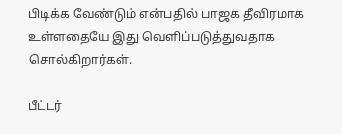பிடிக்க வேண்டும் என்பதில் பாஜக தீவிரமாக உள்ளதையே இது வெளிப்படுத்துவதாக சொல்கிறார்கள்.

பீட்டர்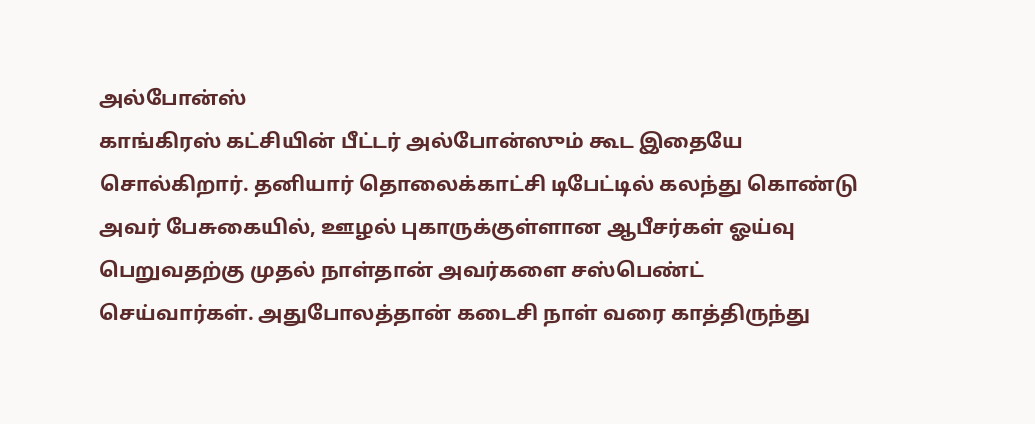அல்போன்ஸ்
காங்கிரஸ் கட்சியின் பீட்டர் அல்போன்ஸும் கூட இதையே சொல்கிறார். தனியார் தொலைக்காட்சி டிபேட்டில் கலந்து கொண்டு அவர் பேசுகையில், ஊழல் புகாருக்குள்ளான ஆபீசர்கள் ஓய்வு பெறுவதற்கு முதல் நாள்தான் அவர்களை சஸ்பெண்ட் செய்வார்கள். அதுபோலத்தான் கடைசி நாள் வரை காத்திருந்து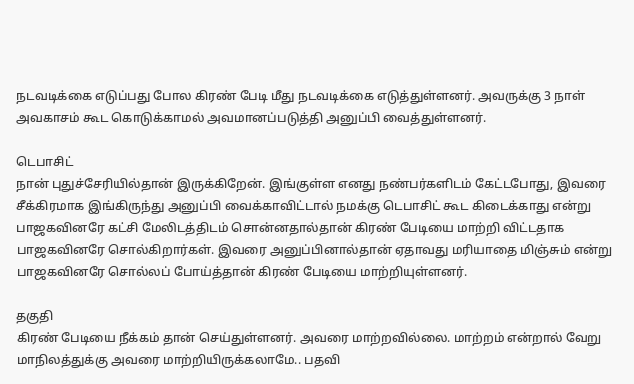நடவடிக்கை எடுப்பது போல கிரண் பேடி மீது நடவடிக்கை எடுத்துள்ளனர். அவருக்கு 3 நாள் அவகாசம் கூட கொடுக்காமல் அவமானப்படுத்தி அனுப்பி வைத்துள்ளனர்.

டெபாசிட்
நான் புதுச்சேரியில்தான் இருக்கிறேன். இங்குள்ள எனது நண்பர்களிடம் கேட்டபோது, இவரை சீக்கிரமாக இங்கிருந்து அனுப்பி வைக்காவிட்டால் நமக்கு டெபாசிட் கூட கிடைக்காது என்று பாஜகவினரே கட்சி மேலிடத்திடம் சொன்னதால்தான் கிரண் பேடியை மாற்றி விட்டதாக பாஜகவினரே சொல்கிறார்கள். இவரை அனுப்பினால்தான் ஏதாவது மரியாதை மிஞ்சும் என்று பாஜகவினரே சொல்லப் போய்த்தான் கிரண் பேடியை மாற்றியுள்ளனர்.

தகுதி
கிரண் பேடியை நீக்கம் தான் செய்துள்ளனர். அவரை மாற்றவில்லை. மாற்றம் என்றால் வேறு மாநிலத்துக்கு அவரை மாற்றியிருக்கலாமே.. பதவி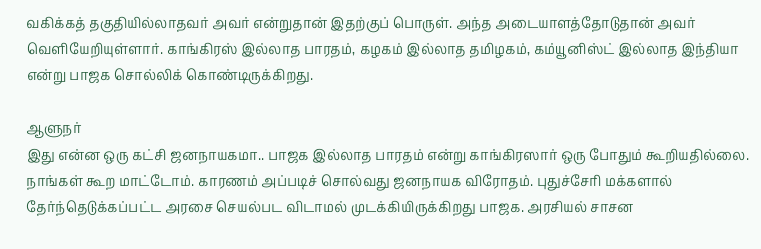வகிக்கத் தகுதியில்லாதவர் அவர் என்றுதான் இதற்குப் பொருள். அந்த அடையாளத்தோடுதான் அவர் வெளியேறியுள்ளார். காங்கிரஸ் இல்லாத பாரதம், கழகம் இல்லாத தமிழகம், கம்யூனிஸ்ட் இல்லாத இந்தியா என்று பாஜக சொல்லிக் கொண்டிருக்கிறது.

ஆளுநர்
இது என்ன ஒரு கட்சி ஜனநாயகமா.. பாஜக இல்லாத பாரதம் என்று காங்கிரஸார் ஒரு போதும் கூறியதில்லை. நாங்கள் கூற மாட்டோம். காரணம் அப்படிச் சொல்வது ஜனநாயக விரோதம். புதுச்சேரி மக்களால் தேர்ந்தெடுக்கப்பட்ட அரசை செயல்பட விடாமல் முடக்கியிருக்கிறது பாஜக. அரசியல் சாசன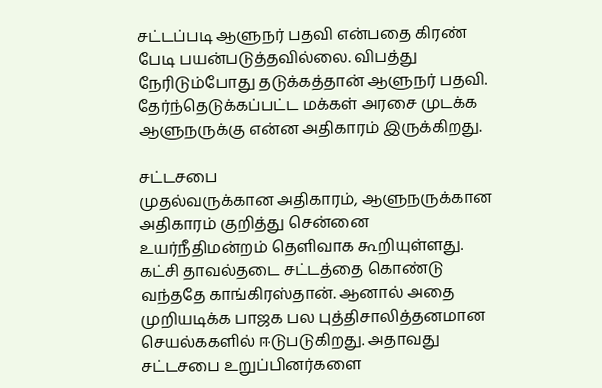சட்டப்படி ஆளுநர் பதவி என்பதை கிரண் பேடி பயன்படுத்தவில்லை. விபத்து நேரிடும்போது தடுக்கத்தான் ஆளுநர் பதவி. தேர்ந்தெடுக்கப்பட்ட மக்கள் அரசை முடக்க ஆளுநருக்கு என்ன அதிகாரம் இருக்கிறது.

சட்டசபை
முதல்வருக்கான அதிகாரம், ஆளுநருக்கான அதிகாரம் குறித்து சென்னை உயர்நீதிமன்றம் தெளிவாக கூறியுள்ளது. கட்சி தாவல்தடை சட்டத்தை கொண்டு வந்ததே காங்கிரஸ்தான். ஆனால் அதை முறியடிக்க பாஜக பல புத்திசாலித்தனமான செயல்ககளில் ஈடுபடுகிறது. அதாவது சட்டசபை உறுப்பினர்களை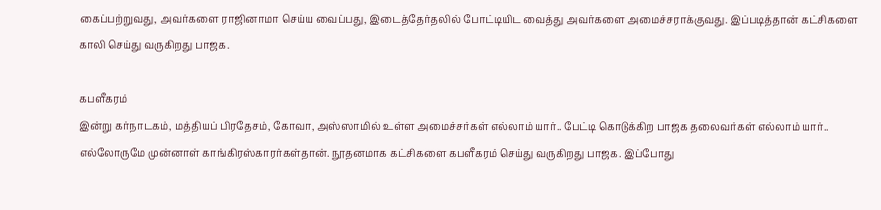கைப்பற்றுவது, அவர்களை ராஜினாமா செய்ய வைப்பது, இடைத்தேர்தலில் போட்டியிட வைத்து அவர்களை அமைச்சராக்குவது. இப்படித்தான் கட்சிகளை காலி செய்து வருகிறது பாஜக.

கபளீகரம்
இன்று கர்நாடகம், மத்தியப் பிரதேசம், கோவா, அஸ்ஸாமில் உள்ள அமைச்சர்கள் எல்லாம் யார்.. பேட்டி கொடுக்கிற பாஜக தலைவர்கள் எல்லாம் யார்.. எல்லோருமே முன்னாள் காங்கிரஸ்காரர்கள்தான். நூதனமாக கட்சிகளை கபளீகரம் செய்து வருகிறது பாஜக. இப்போது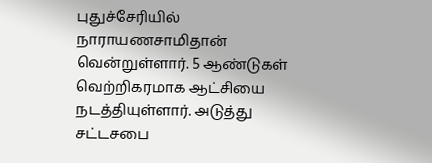புதுச்சேரியில் நாராயணசாமிதான் வென்றுள்ளார். 5 ஆண்டுகள் வெற்றிகரமாக ஆட்சியை நடத்தியுள்ளார். அடுத்து சட்டசபை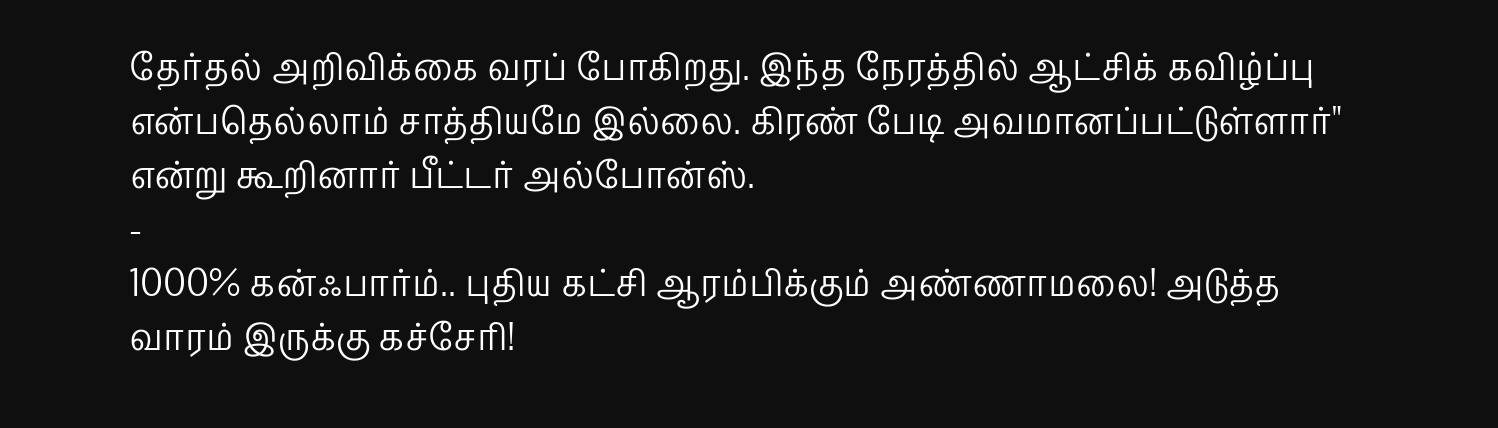தேர்தல் அறிவிக்கை வரப் போகிறது. இந்த நேரத்தில் ஆட்சிக் கவிழ்ப்பு என்பதெல்லாம் சாத்தியமே இல்லை. கிரண் பேடி அவமானப்பட்டுள்ளார்" என்று கூறினார் பீட்டர் அல்போன்ஸ்.
-
1000% கன்ஃபார்ம்.. புதிய கட்சி ஆரம்பிக்கும் அண்ணாமலை! அடுத்த வாரம் இருக்கு கச்சேரி!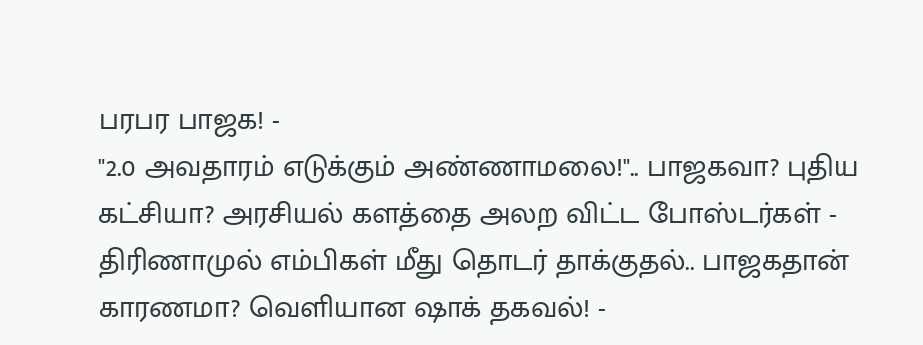பரபர பாஜக! -
"2.0 அவதாரம் எடுக்கும் அண்ணாமலை!".. பாஜகவா? புதிய கட்சியா? அரசியல் களத்தை அலற விட்ட போஸ்டர்கள் -
திரிணாமுல் எம்பிகள் மீது தொடர் தாக்குதல்.. பாஜகதான் காரணமா? வெளியான ஷாக் தகவல்! -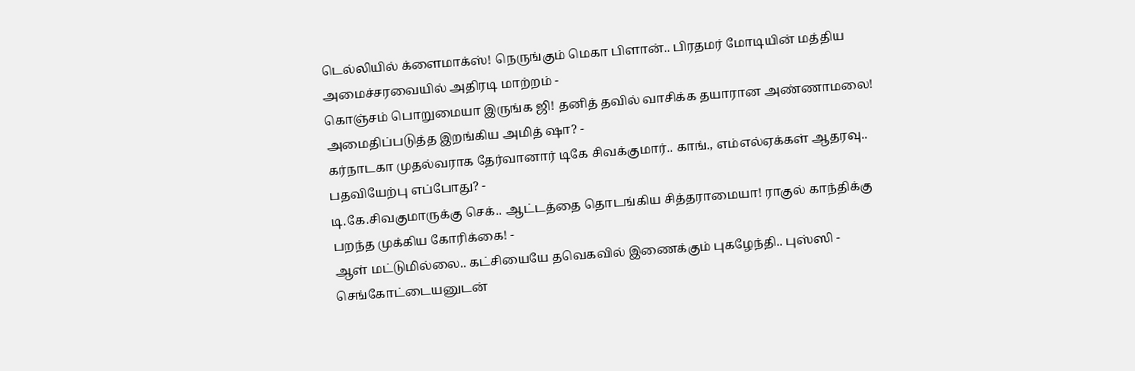டெல்லியில் க்ளைமாக்ஸ்! நெருங்கும் மெகா பிளான்.. பிரதமர் மோடியின் மத்திய அமைச்சரவையில் அதிரடி மாற்றம் -
கொஞ்சம் பொறுமையா இருங்க ஜி! தனித் தவில் வாசிக்க தயாரான அண்ணாமலை! அமைதிப்படுத்த இறங்கிய அமித் ஷா? -
கர்நாடகா முதல்வராக தேர்வானார் டிகே சிவக்குமார்.. காங்., எம்எல்ஏக்கள் ஆதரவு.. பதவியேற்பு எப்போது? -
டி.கே.சிவகுமாருக்கு செக்.. ஆட்டத்தை தொடங்கிய சித்தராமையா! ராகுல் காந்திக்கு பறந்த முக்கிய கோரிக்கை! -
ஆள் மட்டுமில்லை.. கட்சியையே தவெகவில் இணைக்கும் புகழேந்தி.. புஸ்ஸி - செங்கோட்டையனுடன்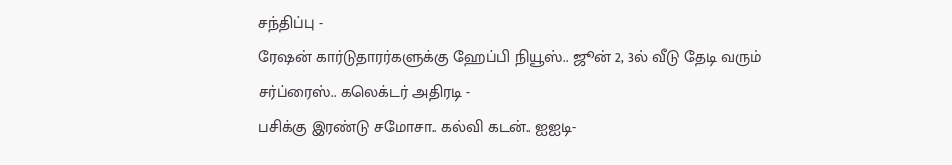சந்திப்பு -
ரேஷன் கார்டுதாரர்களுக்கு ஹேப்பி நியூஸ்.. ஜூன் 2, 3ல் வீடு தேடி வரும் சர்ப்ரைஸ்.. கலெக்டர் அதிரடி -
பசிக்கு இரண்டு சமோசா.. கல்வி கடன்.. ஐஐடி-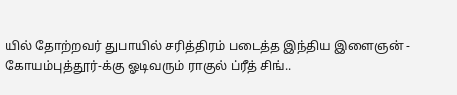யில் தோற்றவர் துபாயில் சரித்திரம் படைத்த இந்திய இளைஞன் -
கோயம்புத்தூர்-க்கு ஓடிவரும் ராகுல் ப்ரீத் சிங்..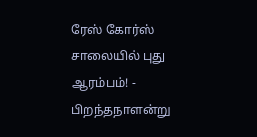ரேஸ் கோர்ஸ் சாலையில் புது ஆரம்பம்! -
பிறந்தநாளன்று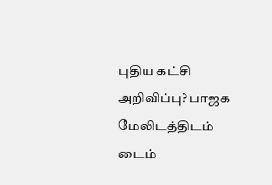புதிய கட்சி அறிவிப்பு? பாஜக மேலிடத்திடம் டைம்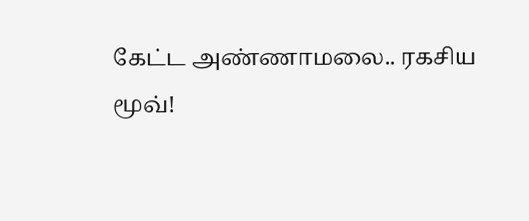கேட்ட அண்ணாமலை.. ரகசிய மூவ்!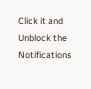Click it and Unblock the Notifications